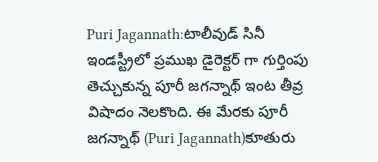Puri Jagannath:టాలీవుడ్ సినీ ఇండస్ట్రీలో ప్రముఖ డైరెక్టర్ గా గుర్తింపు తెచ్చుకున్న పూరీ జగన్నాథ్ ఇంట తీవ్ర విషాదం నెలకొంది. ఈ మేరకు పూరీ జగన్నాథ్ (Puri Jagannath)కూతురు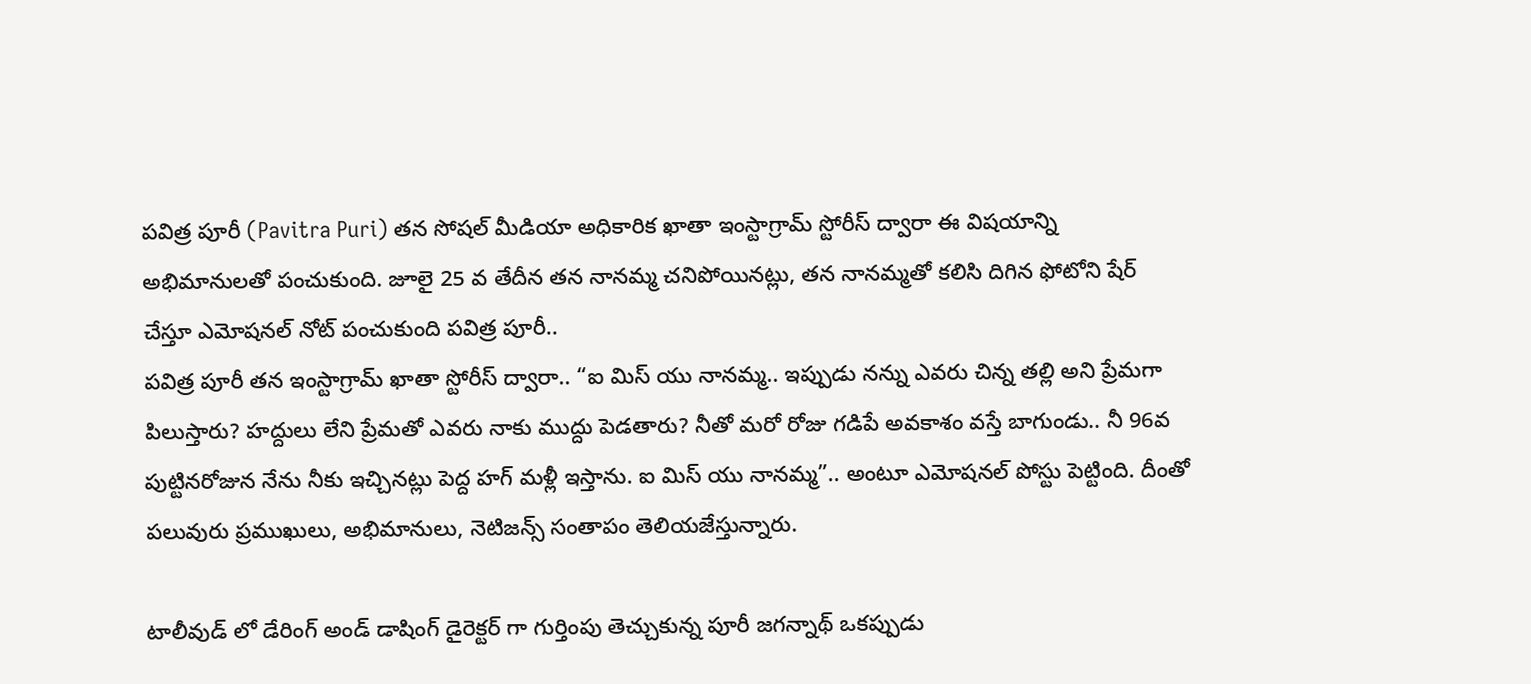పవిత్ర పూరీ (Pavitra Puri) తన సోషల్ మీడియా అధికారిక ఖాతా ఇంస్టాగ్రామ్ స్టోరీస్ ద్వారా ఈ విషయాన్ని అభిమానులతో పంచుకుంది. జూలై 25 వ తేదీన తన నానమ్మ చనిపోయినట్లు, తన నానమ్మతో కలిసి దిగిన ఫోటోని షేర్ చేస్తూ ఎమోషనల్ నోట్ పంచుకుంది పవిత్ర పూరీ..
పవిత్ర పూరీ తన ఇంస్టాగ్రామ్ ఖాతా స్టోరీస్ ద్వారా.. “ఐ మిస్ యు నానమ్మ.. ఇప్పుడు నన్ను ఎవరు చిన్న తల్లి అని ప్రేమగా పిలుస్తారు? హద్దులు లేని ప్రేమతో ఎవరు నాకు ముద్దు పెడతారు? నీతో మరో రోజు గడిపే అవకాశం వస్తే బాగుండు.. నీ 96వ పుట్టినరోజున నేను నీకు ఇచ్చినట్లు పెద్ద హగ్ మళ్లీ ఇస్తాను. ఐ మిస్ యు నానమ్మ”.. అంటూ ఎమోషనల్ పోస్టు పెట్టింది. దీంతో పలువురు ప్రముఖులు, అభిమానులు, నెటిజన్స్ సంతాపం తెలియజేస్తున్నారు.

టాలీవుడ్ లో డేరింగ్ అండ్ డాషింగ్ డైరెక్టర్ గా గుర్తింపు తెచ్చుకున్న పూరీ జగన్నాథ్ ఒకప్పుడు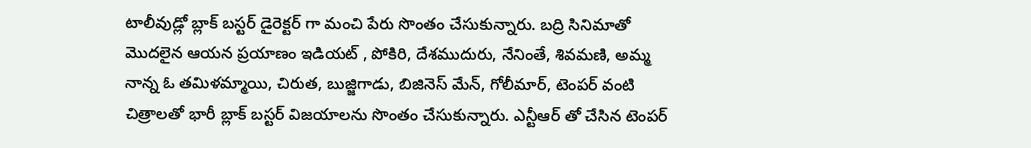టాలీవుడ్లో బ్లాక్ బస్టర్ డైరెక్టర్ గా మంచి పేరు సొంతం చేసుకున్నారు. బద్రి సినిమాతో మొదలైన ఆయన ప్రయాణం ఇడియట్ , పోకిరి, దేశముదురు, నేనింతే, శివమణి, అమ్మ నాన్న ఓ తమిళమ్మాయి, చిరుత, బుజ్జిగాడు, బిజినెస్ మేన్, గోలీమార్, టెంపర్ వంటి చిత్రాలతో భారీ బ్లాక్ బస్టర్ విజయాలను సొంతం చేసుకున్నారు. ఎన్టీఆర్ తో చేసిన టెంపర్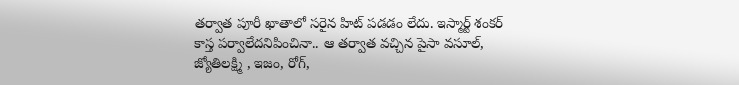తర్వాత పూరీ ఖాతాలో సరైన హిట్ పడడం లేదు. ఇస్మార్ట్ శంకర్ కాస్త పర్వాలేదనిపించినా.. ఆ తర్వాత వచ్చిన పైసా వసూల్, జ్యోతిలక్ష్మి , ఇజం, రోగ్,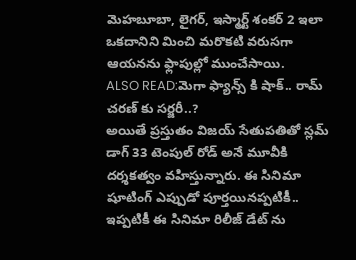మెహబూబా, లైగర్, ఇస్మార్ట్ శంకర్ 2 ఇలా ఒకదానిని మించి మరొకటి వరుసగా ఆయనను ఫ్లాపుల్లో ముంచేసాయి.
ALSO READ:మెగా ఫ్యాన్స్ కి షాక్.. రామ్ చరణ్ కు సర్జరీ..?
అయితే ప్రస్తుతం విజయ్ సేతుపతితో స్లమ్ డాగ్ 33 టెంపుల్ రోడ్ అనే మూవీకి దర్శకత్వం వహిస్తున్నారు. ఈ సినిమా షూటింగ్ ఎప్పుడో పూర్తయినప్పటికీ.. ఇప్పటికీ ఈ సినిమా రిలీజ్ డేట్ ను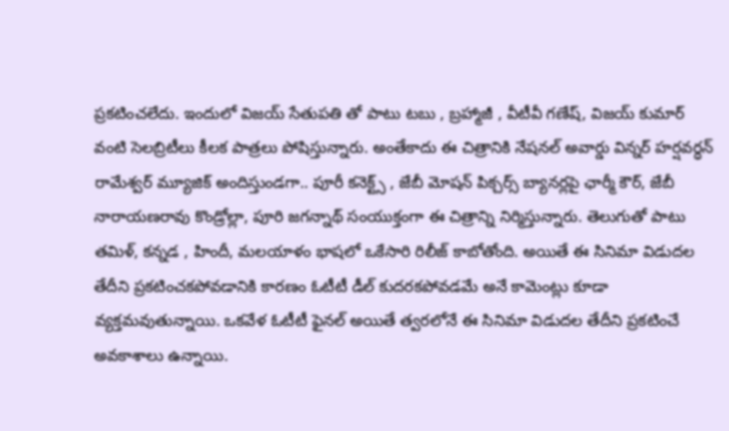ప్రకటించలేదు. ఇందులో విజయ్ సేతుపతి తో పాటు టబు , బ్రహ్మాజీ , వీటీవీ గణేష్, విజయ్ కుమార్ వంటి సెలబ్రిటీలు కీలక పాత్రలు పోషిస్తున్నారు. అంతేకాదు ఈ చిత్రానికి నేషనల్ అవార్డు విన్నర్ హర్షవర్ధన్ రామేశ్వర్ మ్యూజిక్ అందిస్తుండగా.. పూరీ కనెక్ట్స్ , జేబీ మోషన్ పిక్చర్స్ బ్యానర్లపై ఛార్మీ కౌర్, జేబీ నారాయణరావు కొండ్రోల్లా, పూరి జగన్నాథ్ సంయుక్తంగా ఈ చిత్రాన్ని నిర్మిస్తున్నారు. తెలుగుతో పాటు తమిళ్, కన్నడ , హిందీ, మలయాళం భాషలో ఒకేసారి రిలీజ్ కాబోతోంది. అయితే ఈ సినిమా విడుదల తేదీని ప్రకటించకపోవడానికి కారణం ఓటీటీ డీల్ కుదరకపోవడమే అనే కామెంట్లు కూడా వ్యక్తమవుతున్నాయి. ఒకవేళ ఓటీటీ ఫైనల్ అయితే త్వరలోనే ఈ సినిమా విడుదల తేదీని ప్రకటించే అవకాశాలు ఉన్నాయి.